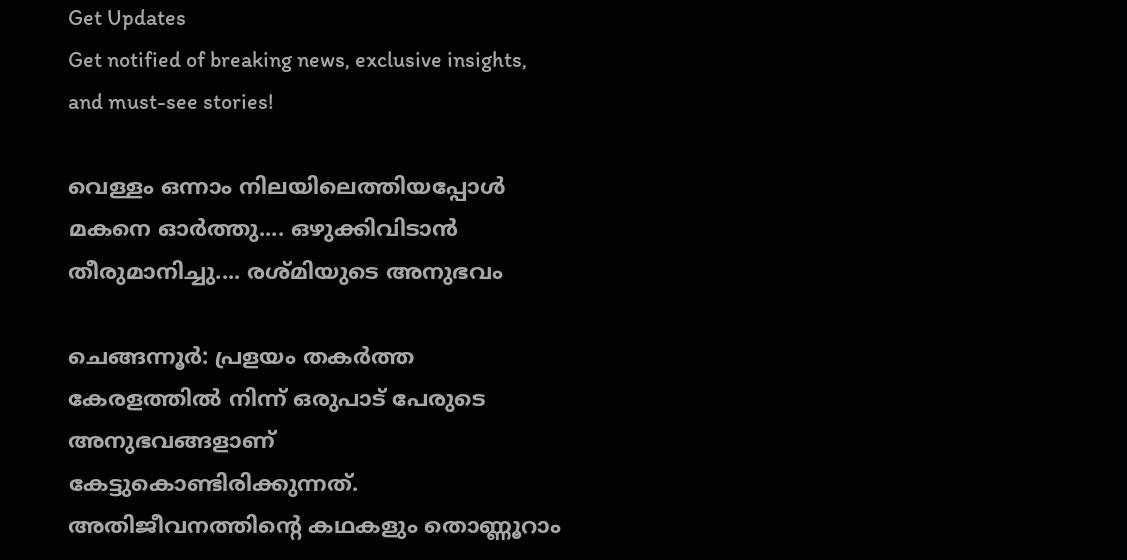Get Updates
Get notified of breaking news, exclusive insights, and must-see stories!

വെള്ളം ഒന്നാം നിലയിലെത്തിയപ്പോള്‍ മകനെ ഓര്‍ത്തു.... ഒഴുക്കിവിടാന്‍ തീരുമാനിച്ചു.... രശ്മിയുടെ അനുഭവം

ചെങ്ങന്നൂര്‍: പ്രളയം തകര്‍ത്ത കേരളത്തില്‍ നിന്ന് ഒരുപാട് പേരുടെ അനുഭവങ്ങളാണ് കേട്ടുകൊണ്ടിരിക്കുന്നത്. അതിജീവനത്തിന്റെ കഥകളും തൊണ്ണൂറാം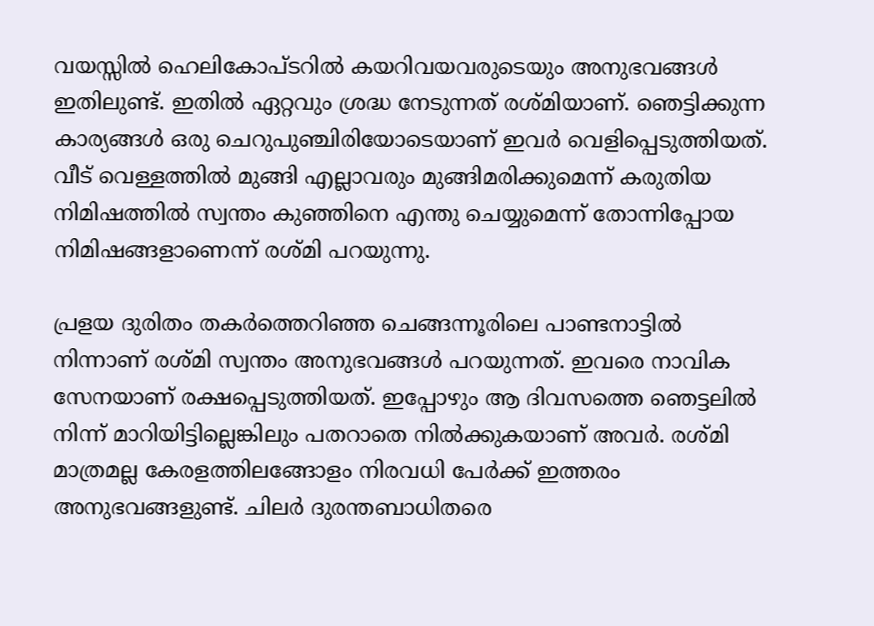വയസ്സില്‍ ഹെലികോപ്ടറില്‍ കയറിവയവരുടെയും അനുഭവങ്ങള്‍ ഇതിലുണ്ട്. ഇതില്‍ ഏറ്റവും ശ്രദ്ധ നേടുന്നത് രശ്മിയാണ്. ഞെട്ടിക്കുന്ന കാര്യങ്ങള്‍ ഒരു ചെറുപുഞ്ചിരിയോടെയാണ് ഇവര്‍ വെളിപ്പെടുത്തിയത്. വീട് വെള്ളത്തില്‍ മുങ്ങി എല്ലാവരും മുങ്ങിമരിക്കുമെന്ന് കരുതിയ നിമിഷത്തില്‍ സ്വന്തം കുഞ്ഞിനെ എന്തു ചെയ്യുമെന്ന് തോന്നിപ്പോയ നിമിഷങ്ങളാണെന്ന് രശ്മി പറയുന്നു.

പ്രളയ ദുരിതം തകര്‍ത്തെറിഞ്ഞ ചെങ്ങന്നൂരിലെ പാണ്ടനാട്ടില്‍ നിന്നാണ് രശ്മി സ്വന്തം അനുഭവങ്ങള്‍ പറയുന്നത്. ഇവരെ നാവിക സേനയാണ് രക്ഷപ്പെടുത്തിയത്. ഇപ്പോഴും ആ ദിവസത്തെ ഞെട്ടലില്‍ നിന്ന് മാറിയിട്ടില്ലെങ്കിലും പതറാതെ നില്‍ക്കുകയാണ് അവര്‍. രശ്മി മാത്രമല്ല കേരളത്തിലങ്ങോളം നിരവധി പേര്‍ക്ക് ഇത്തരം അനുഭവങ്ങളുണ്ട്. ചിലര്‍ ദുരന്തബാധിതരെ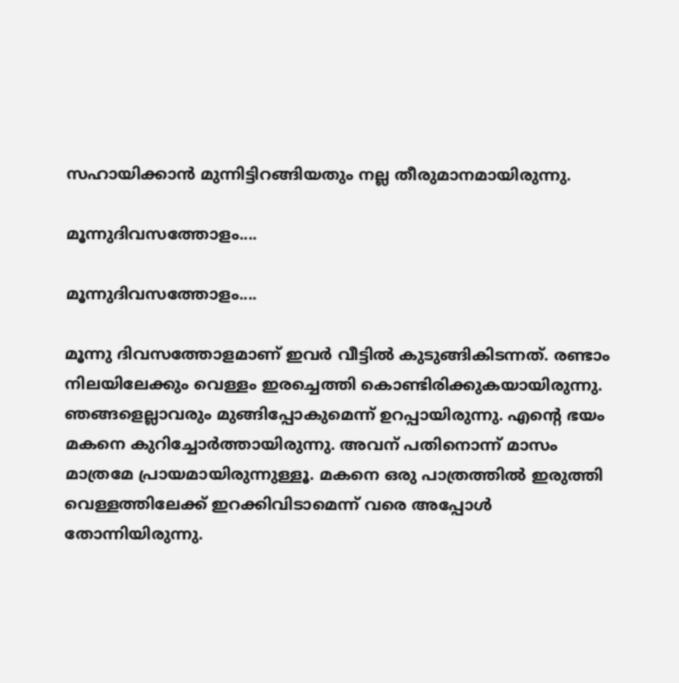സഹായിക്കാന്‍ മുന്നിട്ടിറങ്ങിയതും നല്ല തീരുമാനമായിരുന്നു.

മൂന്നുദിവസത്തോളം....

മൂന്നുദിവസത്തോളം....

മൂന്നു ദിവസത്തോളമാണ് ഇവര്‍ വീട്ടില്‍ കുടുങ്ങികിടന്നത്. രണ്ടാം നിലയിലേക്കും വെള്ളം ഇരച്ചെത്തി കൊണ്ടിരിക്കുകയായിരുന്നു. ഞങ്ങളെല്ലാവരും മുങ്ങിപ്പോകുമെന്ന് ഉറപ്പായിരുന്നു. എന്റെ ഭയം മകനെ കുറിച്ചോര്‍ത്തായിരുന്നു. അവന് പതിനൊന്ന് മാസം മാത്രമേ പ്രായമായിരുന്നുള്ളൂ. മകനെ ഒരു പാത്രത്തില്‍ ഇരുത്തി വെള്ളത്തിലേക്ക് ഇറക്കിവിടാമെന്ന് വരെ അപ്പോള്‍ തോന്നിയിരുന്നു.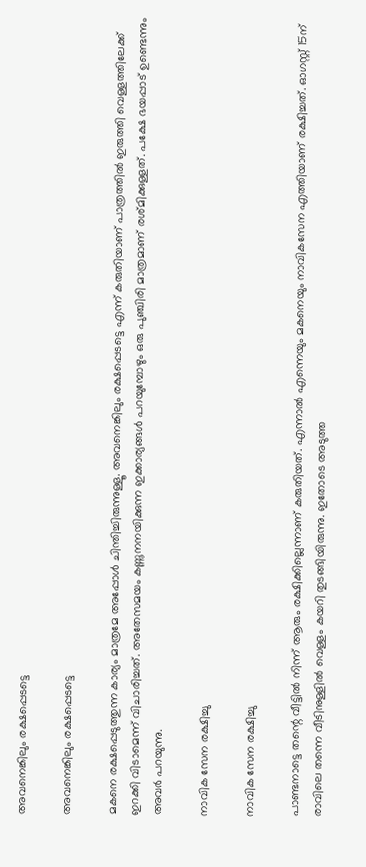അവനെങ്കിലും രക്ഷപ്പെടട്ടെ

അവനെങ്കിലും രക്ഷപ്പെടട്ടെ

മകനെ രക്ഷപ്പെടുത്തുന്ന കാര്യം മാത്രമേ അപ്പോള്‍ ചിന്തിച്ചിരുന്നുള്ളൂ. അവനെങ്കിലും രക്ഷപ്പെടട്ടെ എന്ന് കരുതിയാണ് പാത്രത്തില്‍ ഇരുത്തി വെള്ളത്തിലേക്ക് ഇറക്കി വിടാമെന്ന് വിചാരിച്ചത്. അതേസമയം കണ്ണുനനയിക്കുന്ന ഇക്കാര്യങ്ങള്‍ പറയുമ്പോഴും ഒരു പുഞ്ചിരി മാത്രമാണ് രശ്മിക്കുള്ളത്. പക്ഷേ ഭയപ്പാട് ഉണ്ടെന്നും അവര്‍ പറയുന്നു.

നാവിക സേന രക്ഷിച്ചു

നാവിക സേന രക്ഷിച്ചു

പാണ്ടനാട്ടെ തന്റെ വീട്ടില്‍ നിന്ന് ആരും രക്ഷിക്കില്ലെന്നാണ് കരുതിയത്. എന്നാല്‍ എന്നെയും മകനെയും നാവികസേന എത്തിയാണ് രക്ഷിച്ചത്. ഓഗസ്റ്റ് 15ന് രാവിലെ തന്നെ വീടിനുള്ളില്‍ വെള്ളം കയറി തുടങ്ങിയിരുന്നു. ഇതോടെ അടുത്ത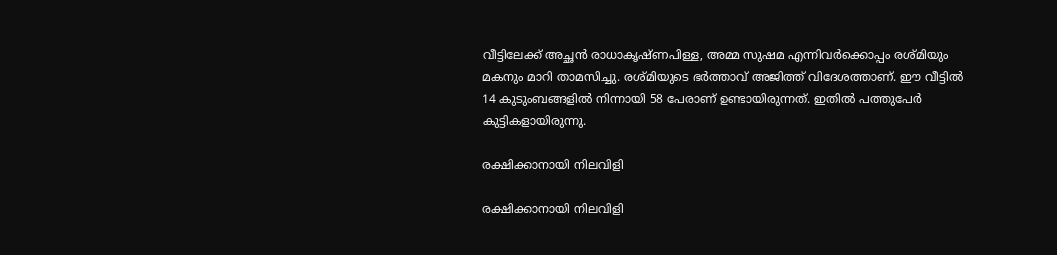വീട്ടിലേക്ക് അച്ഛന്‍ രാധാകൃഷ്ണപിള്ള, അമ്മ സുഷമ എന്നിവര്‍ക്കൊപ്പം രശ്മിയും മകനും മാറി താമസിച്ചു. രശ്മിയുടെ ഭര്‍ത്താവ് അജിത്ത് വിദേശത്താണ്. ഈ വീട്ടില്‍ 14 കുടുംബങ്ങളില്‍ നിന്നായി 58 പേരാണ് ഉണ്ടായിരുന്നത്. ഇതില്‍ പത്തുപേര്‍ കുട്ടികളായിരുന്നു.

രക്ഷിക്കാനായി നിലവിളി

രക്ഷിക്കാനായി നിലവിളി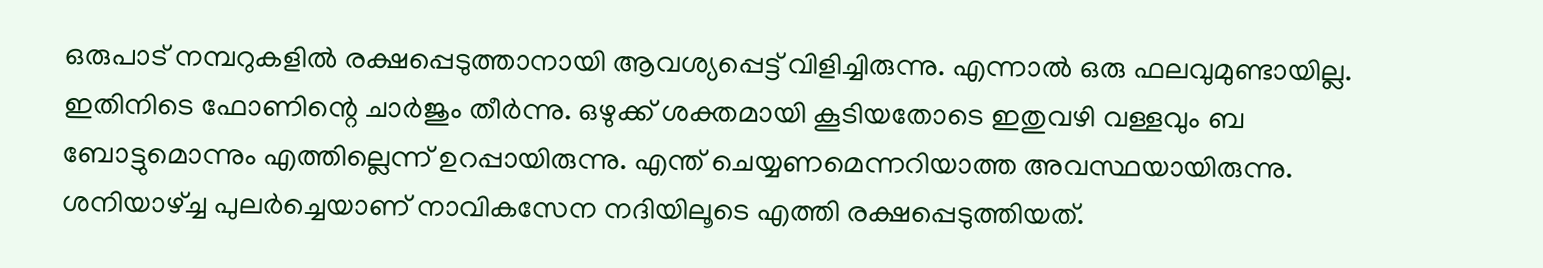ഒരുപാട് നമ്പറുകളില്‍ രക്ഷപ്പെടുത്താനായി ആവശ്യപ്പെട്ട് വിളിച്ചിരുന്നു. എന്നാല്‍ ഒരു ഫലവുമുണ്ടായില്ല. ഇതിനിടെ ഫോണിന്റെ ചാര്‍ജും തീര്‍ന്നു. ഒഴുക്ക് ശക്തമായി കൂടിയതോടെ ഇതുവഴി വള്ളവും ബ ബോട്ടുമൊന്നും എത്തില്ലെന്ന് ഉറപ്പായിരുന്നു. എന്ത് ചെയ്യണമെന്നറിയാത്ത അവസ്ഥയായിരുന്നു. ശനിയാഴ്ച്ച പുലര്‍ച്ചെയാണ് നാവികസേന നദിയിലൂടെ എത്തി രക്ഷപ്പെടുത്തിയത്.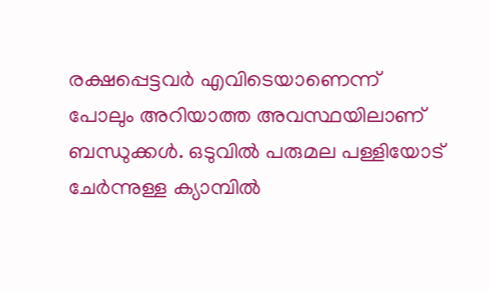രക്ഷപ്പെട്ടവര്‍ എവിടെയാണെന്ന് പോലും അറിയാത്ത അവസ്ഥയിലാണ് ബന്ധുക്കള്‍. ഒടുവില്‍ പരുമല പള്ളിയോട് ചേര്‍ന്നുള്ള ക്യാമ്പില്‍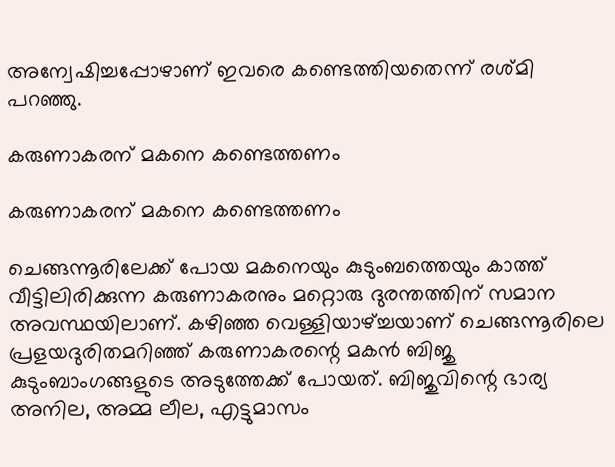അന്വേഷിച്ചപ്പോഴാണ് ഇവരെ കണ്ടെത്തിയതെന്ന് രശ്മി പറഞ്ഞു.

കരുണാകരന് മകനെ കണ്ടെത്തണം

കരുണാകരന് മകനെ കണ്ടെത്തണം

ചെങ്ങന്നൂരിലേക്ക് പോയ മകനെയും കുടുംബത്തെയും കാത്ത് വീട്ടിലിരിക്കുന്ന കരുണാകരനും മറ്റൊരു ദുരന്തത്തിന് സമാന അവസ്ഥയിലാണ്. കഴിഞ്ഞ വെള്ളിയാഴ്ച്ചയാണ് ചെങ്ങന്നൂരിലെ പ്രളയദുരിതമറിഞ്ഞ് കരുണാകരന്റെ മകന്‍ ബിജു കുടുംബാംഗങ്ങളുടെ അടുത്തേക്ക് പോയത്. ബിജുവിന്റെ ഭാര്യ അനില, അമ്മ ലീല, എട്ടുമാസം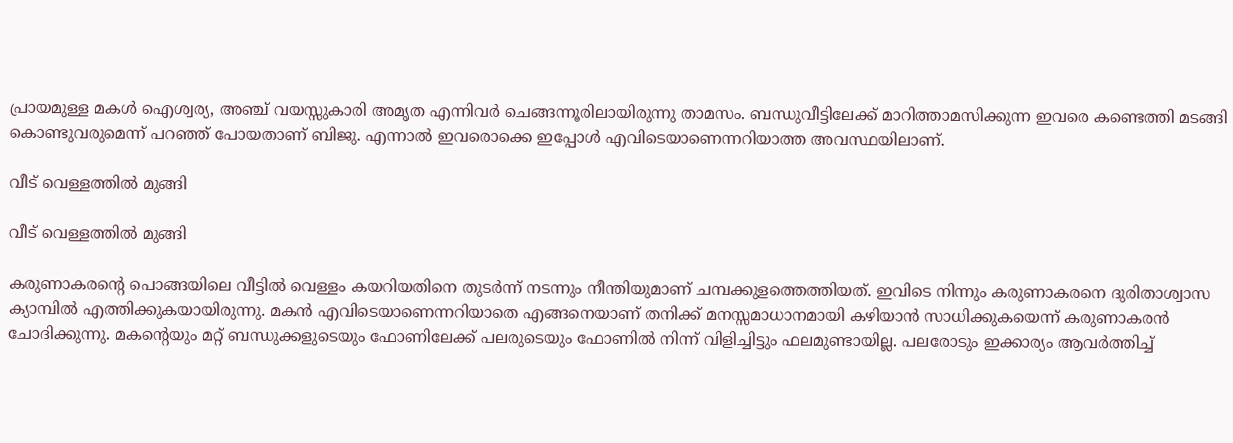പ്രായമുള്ള മകള്‍ ഐശ്വര്യ, അഞ്ച് വയസ്സുകാരി അമൃത എന്നിവര്‍ ചെങ്ങന്നൂരിലായിരുന്നു താമസം. ബന്ധുവീട്ടിലേക്ക് മാറിത്താമസിക്കുന്ന ഇവരെ കണ്ടെത്തി മടങ്ങി കൊണ്ടുവരുമെന്ന് പറഞ്ഞ് പോയതാണ് ബിജു. എന്നാല്‍ ഇവരൊക്കെ ഇപ്പോള്‍ എവിടെയാണെന്നറിയാത്ത അവസ്ഥയിലാണ്.

വീട് വെള്ളത്തില്‍ മുങ്ങി

വീട് വെള്ളത്തില്‍ മുങ്ങി

കരുണാകരന്റെ പൊങ്ങയിലെ വീട്ടില്‍ വെള്ളം കയറിയതിനെ തുടര്‍ന്ന് നടന്നും നീന്തിയുമാണ് ചമ്പക്കുളത്തെത്തിയത്. ഇവിടെ നിന്നും കരുണാകരനെ ദുരിതാശ്വാസ ക്യാമ്പില്‍ എത്തിക്കുകയായിരുന്നു. മകന്‍ എവിടെയാണെന്നറിയാതെ എങ്ങനെയാണ് തനിക്ക് മനസ്സമാധാനമായി കഴിയാന്‍ സാധിക്കുകയെന്ന് കരുണാകരന്‍ ചോദിക്കുന്നു. മകന്റെയും മറ്റ് ബന്ധുക്കളുടെയും ഫോണിലേക്ക് പലരുടെയും ഫോണില്‍ നിന്ന് വിളിച്ചിട്ടും ഫലമുണ്ടായില്ല. പലരോടും ഇക്കാര്യം ആവര്‍ത്തിച്ച്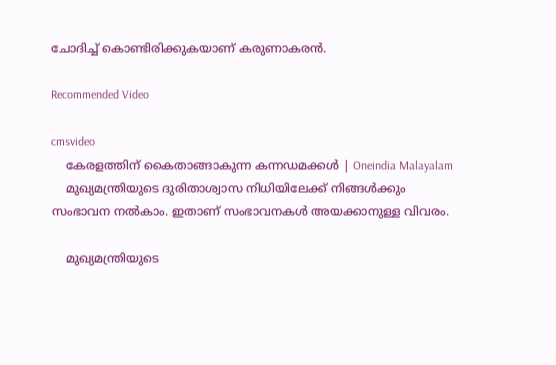ചോദിച്ച് കൊണ്ടിരിക്കുകയാണ് കരുണാകരന്‍.

Recommended Video

cmsvideo
    കേരളത്തിന് കൈതാങ്ങാകുന്ന കന്നഡമക്കൾ | Oneindia Malayalam
    മുഖ്യമന്ത്രിയുടെ ദുരിതാശ്വാസ നിധിയിലേക്ക് നിങ്ങള്‍ക്കും സംഭാവന നല്‍കാം. ഇതാണ് സംഭാവനകള്‍ അയക്കാനുള്ള വിവരം.

    മുഖ്യമന്ത്രിയുടെ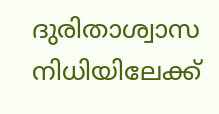ദുരിതാശ്വാസ നിധിയിലേക്ക്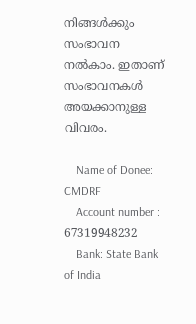നിങ്ങള്‍ക്കും സംഭാവന നല്‍കാം. ഇതാണ് സംഭാവനകള്‍ അയക്കാനുള്ള വിവരം.

    Name of Donee: CMDRF
    Account number : 67319948232
    Bank: State Bank of India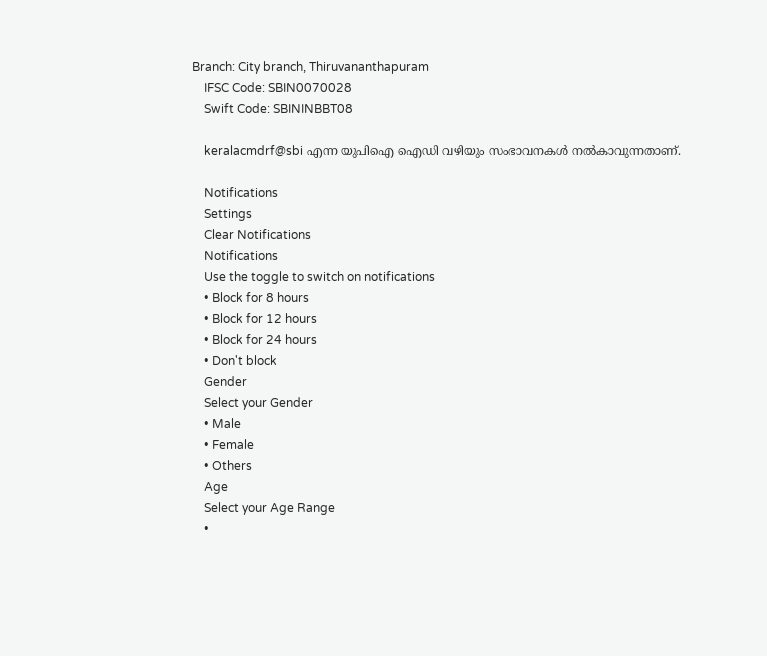Branch: City branch, Thiruvananthapuram
    IFSC Code: SBIN0070028
    Swift Code: SBININBBT08

    keralacmdrf@sbi എന്ന യുപിഐ ഐഡി വഴിയും സംഭാവനകള്‍ നല്‍കാവുന്നതാണ്.

    Notifications
    Settings
    Clear Notifications
    Notifications
    Use the toggle to switch on notifications
    • Block for 8 hours
    • Block for 12 hours
    • Block for 24 hours
    • Don't block
    Gender
    Select your Gender
    • Male
    • Female
    • Others
    Age
    Select your Age Range
    •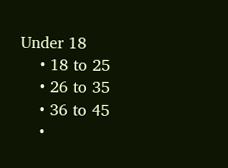Under 18
    • 18 to 25
    • 26 to 35
    • 36 to 45
    •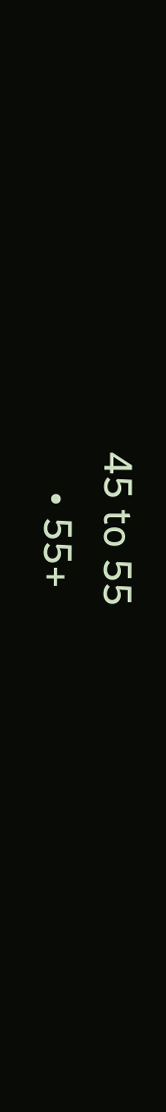45 to 55
    • 55+